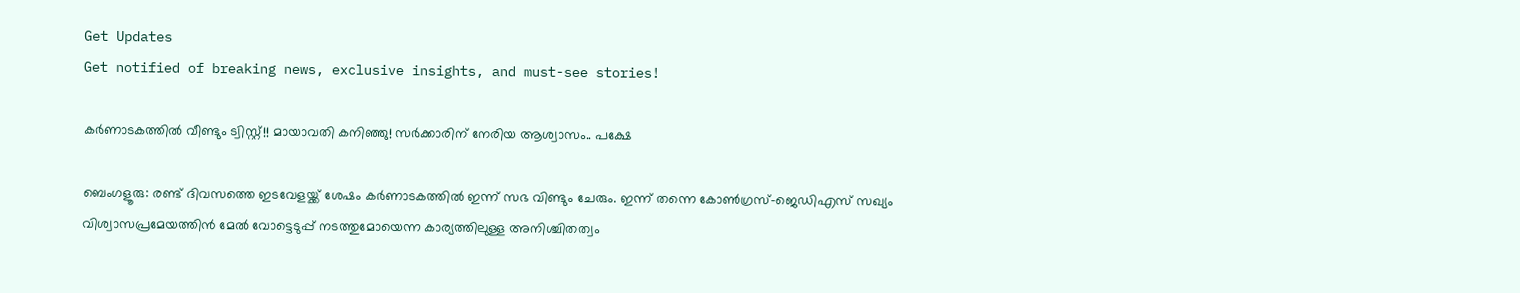Get Updates
Get notified of breaking news, exclusive insights, and must-see stories!

കര്‍ണാടകത്തില്‍ വീണ്ടും ട്വിസ്റ്റ്!! മായാവതി കനിഞ്ഞു! സര്‍ക്കാരിന് നേരിയ ആശ്വാസം.. പക്ഷേ

ബെംഗളൂരു: രണ്ട് ദിവസത്തെ ഇടവേളയ്ക്ക് ശേഷം കര്‍ണാടകത്തില്‍ ഇന്ന് സഭ വിണ്ടും ചേരും. ഇന്ന് തന്നെ കോണ്‍ഗ്രസ്-ജെഡിഎസ് സഖ്യം വിശ്വാസപ്രമേയത്തിന്‍ മേല്‍ വോട്ടെടുപ്പ് നടത്തുമോയെന്ന കാര്യത്തിലുള്ള അനിശ്ചിതത്വം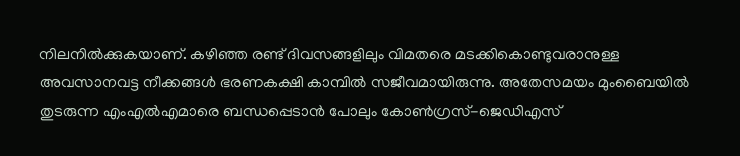നിലനില്‍ക്കുകയാണ്. കഴിഞ്ഞ രണ്ട് ദിവസങ്ങളിലും വിമതരെ മടക്കികൊണ്ടുവരാനുള്ള അവസാനവട്ട നീക്കങ്ങള്‍ ഭരണകക്ഷി കാമ്പില്‍ സജീവമായിരുന്നു. അതേസമയം മുംബൈയില്‍ തുടരുന്ന എംഎല്‍എമാരെ ബന്ധപ്പെടാന്‍ പോലും കോണ്‍ഗ്രസ്-ജെഡിഎസ്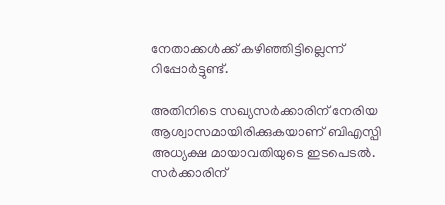നേതാക്കള്‍ക്ക് കഴിഞ്ഞിട്ടില്ലെന്ന് റിപ്പോര്‍ട്ടുണ്ട്.

അതിനിടെ സഖ്യസര്‍ക്കാരിന് നേരിയ ആശ്വാസമായിരിക്കുകയാണ് ബിഎസ്പി അധ്യക്ഷ മായാവതിയുടെ ഇടപെടല്‍. സര്‍ക്കാരിന്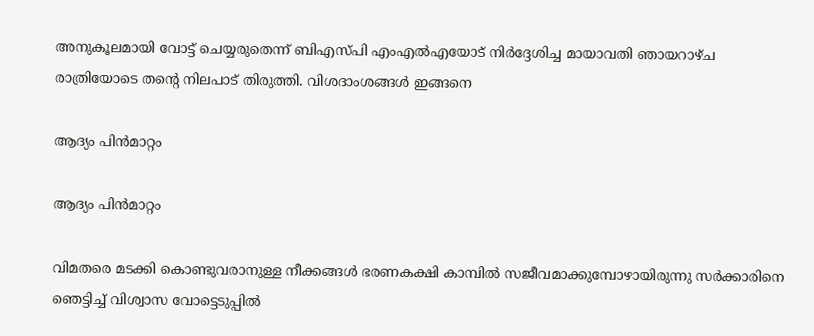അനുകൂലമായി വോട്ട് ചെയ്യരുതെന്ന് ബിഎസ്പി എംഎല്‍എയോട് നിര്‍ദ്ദേശിച്ച മായാവതി ഞായറാഴ്ച രാത്രിയോടെ തന്‍റെ നിലപാട് തിരുത്തി. വിശദാംശങ്ങള്‍ ഇങ്ങനെ

ആദ്യം പിന്‍മാറ്റം

ആദ്യം പിന്‍മാറ്റം

വിമതരെ മടക്കി കൊണ്ടുവരാനുള്ള നീക്കങ്ങള്‍ ഭരണകക്ഷി കാമ്പില്‍ സജീവമാക്കുമ്പോഴായിരുന്നു സര്‍ക്കാരിനെ ഞെട്ടിച്ച് വിശ്വാസ വോട്ടെടുപ്പില്‍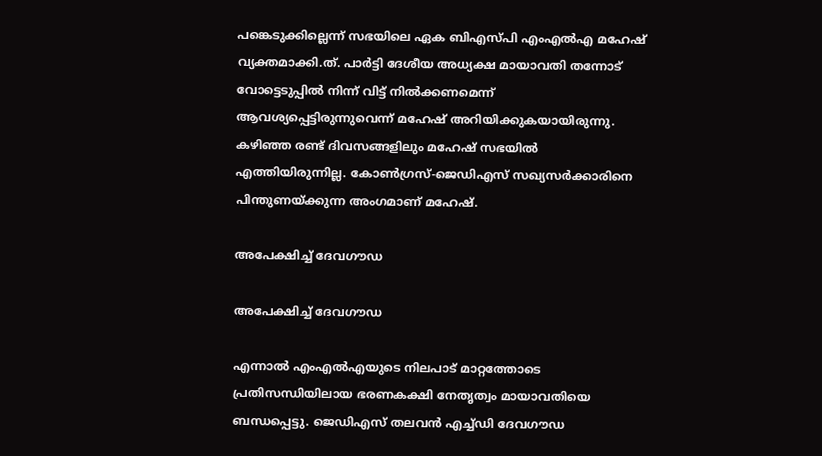പങ്കെടുക്കില്ലെന്ന് സഭയിലെ ഏക ബിഎസ്പി എംഎല്‍എ മഹേഷ് വ്യക്തമാക്കി.ത്. പാര്‍ട്ടി ദേശീയ അധ്യക്ഷ മായാവതി തന്നോട് വോട്ടെടുപ്പില്‍ നിന്ന് വിട്ട് നില്‍ക്കണമെന്ന് ആവശ്യപ്പെട്ടിരുന്നുവെന്ന് മഹേഷ് അറിയിക്കുകയായിരുന്നു. കഴിഞ്ഞ രണ്ട് ദിവസങ്ങളിലും മഹേഷ് സഭയില്‍ എത്തിയിരുന്നില്ല. കോണ്‍ഗ്രസ്-ജെഡിഎസ് സഖ്യസര്‍ക്കാരിനെ പിന്തുണയ്ക്കുന്ന അംഗമാണ് മഹേഷ്.

അപേക്ഷിച്ച് ദേവഗൗഡ

അപേക്ഷിച്ച് ദേവഗൗഡ

എന്നാല്‍ എംഎല്‍എയുടെ നിലപാട് മാറ്റത്തോടെ പ്രതിസന്ധിയിലായ ഭരണകക്ഷി നേതൃത്വം മായാവതിയെ ബന്ധപ്പെട്ടു. ജെഡിഎസ് തലവന്‍ എച്ച്ഡി ദേവഗൗഡ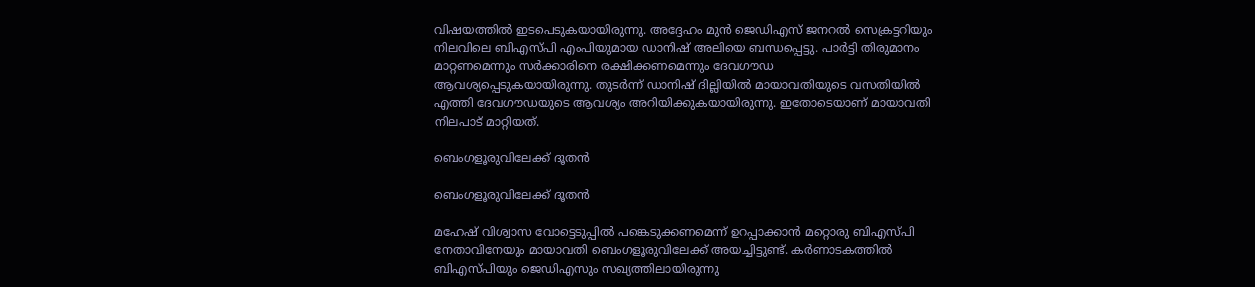വിഷയത്തില്‍ ഇടപെടുകയായിരുന്നു. അദ്ദേഹം മുന്‍ ജെഡിഎസ് ജനറല്‍ സെക്രട്ടറിയും നിലവിലെ ബിഎസ്പി എംപിയുമായ ഡാനിഷ് അലിയെ ബന്ധപ്പെട്ടു. പാര്‍ട്ടി തിരുമാനം മാറ്റണമെന്നും സര്‍ക്കാരിനെ രക്ഷിക്കണമെന്നും ദേവഗൗഡ ആവശ്യപ്പെടുകയായിരുന്നു. തുടര്‍ന്ന് ഡാനിഷ് ദില്ലിയില്‍ മായാവതിയുടെ വസതിയില്‍ എത്തി ദേവഗൗഡയുടെ ആവശ്യം അറിയിക്കുകയായിരുന്നു. ഇതോടെയാണ് മായാവതി നിലപാട് മാറ്റിയത്.

ബെംഗളൂരുവിലേക്ക് ദൂതന്‍

ബെംഗളൂരുവിലേക്ക് ദൂതന്‍

മഹേഷ് വിശ്വാസ വോട്ടെടുപ്പില്‍ പങ്കെടുക്കണമെന്ന് ഉറപ്പാക്കാന്‍ മറ്റൊരു ബിഎസ്പി നേതാവിനേയും മായാവതി ബെംഗളൂരുവിലേക്ക് അയച്ചിട്ടുണ്ട്. കര്‍ണാടകത്തില്‍ ബിഎസ്പിയും ജെഡിഎസും സഖ്യത്തിലായിരുന്നു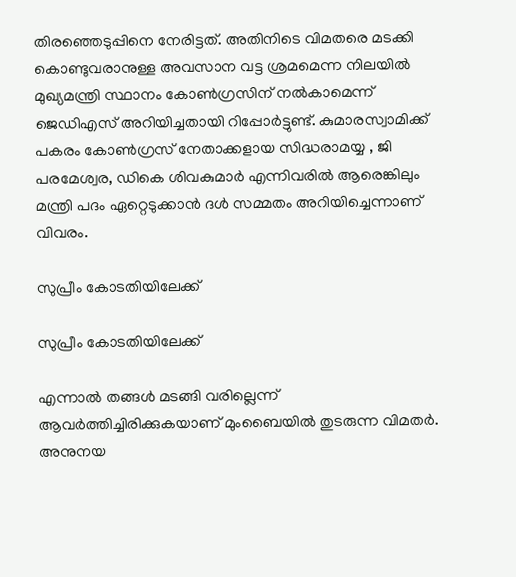തിരഞ്ഞെടുപ്പിനെ നേരിട്ടത്. അതിനിടെ വിമതരെ മടക്കി കൊണ്ടുവരാനുള്ള അവസാന വട്ട ശ്രമമെന്ന നിലയില്‍ മുഖ്യമന്ത്രി സ്ഥാനം കോണ്‍ഗ്രസിന് നല്‍കാമെന്ന് ജെഡിഎസ് അറിയിച്ചതായി റിപ്പോര്‍ട്ടുണ്ട്. കുമാരസ്വാമിക്ക് പകരം കോണ്‍ഗ്രസ് നേതാക്കളായ സിദ്ധരാമയ്യ , ജി പരമേശ്വര, ഡികെ ശിവകുമാര്‍ എന്നിവരില്‍ ആരെങ്കിലും മന്ത്രി പദം ഏറ്റെടുക്കാന്‍ ദള്‍ സമ്മതം അറിയിച്ചെന്നാണ് വിവരം.

സുപ്രീം കോടതിയിലേക്ക്

സുപ്രീം കോടതിയിലേക്ക്

എന്നാല്‍ തങ്ങള്‍ മടങ്ങി വരില്ലെന്ന് ആവര്‍ത്തിച്ചിരിക്കുകയാണ് മുംബൈയില്‍ തുടരുന്ന വിമതര്‍.
അനുനയ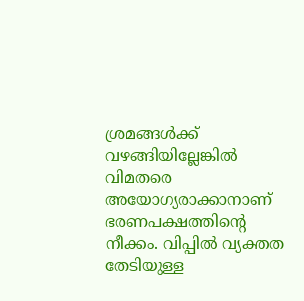ശ്രമങ്ങള്‍ക്ക് വഴങ്ങിയില്ലേങ്കില്‍ വിമതരെ അയോഗ്യരാക്കാനാണ് ഭരണപക്ഷത്തിന്‍റെ നീക്കം. വിപ്പില്‍ വ്യക്തത തേടിയുള്ള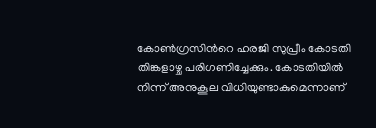കോണ്‍ഗ്രസിന്‍റെ ഹരജി സുപ്രീം കോടതി തിങ്കളാഴ്ച പരിഗണിച്ചേക്കും. കോടതിയില്‍ നിന്ന് അനുകൂല വിധിയുണ്ടാകുമെന്നാണ്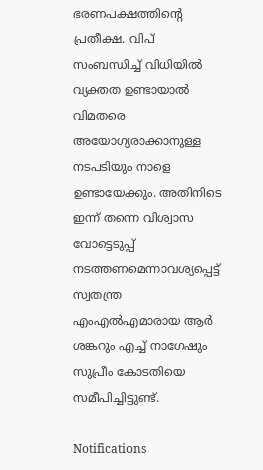ഭരണപക്ഷത്തിന്‍റെ പ്രതീക്ഷ. വിപ് സംബന്ധിച്ച് വിധിയില്‍ വ്യക്തത ഉണ്ടായാല്‍ വിമതരെ അയോഗ്യരാക്കാനുള്ള നടപടിയും നാളെ ഉണ്ടായേക്കും. അതിനിടെ ഇന്ന് തന്നെ വിശ്വാസ വോട്ടെടുപ്പ് നടത്തണമെന്നാവശ്യപ്പെട്ട് സ്വതന്ത്ര എംഎല്‍എമാരായ ആര്‍ ശങ്കറും എച്ച് നാഗേഷും സുപ്രീം കോടതിയെ സമീപിച്ചിട്ടുണ്ട്.

Notifications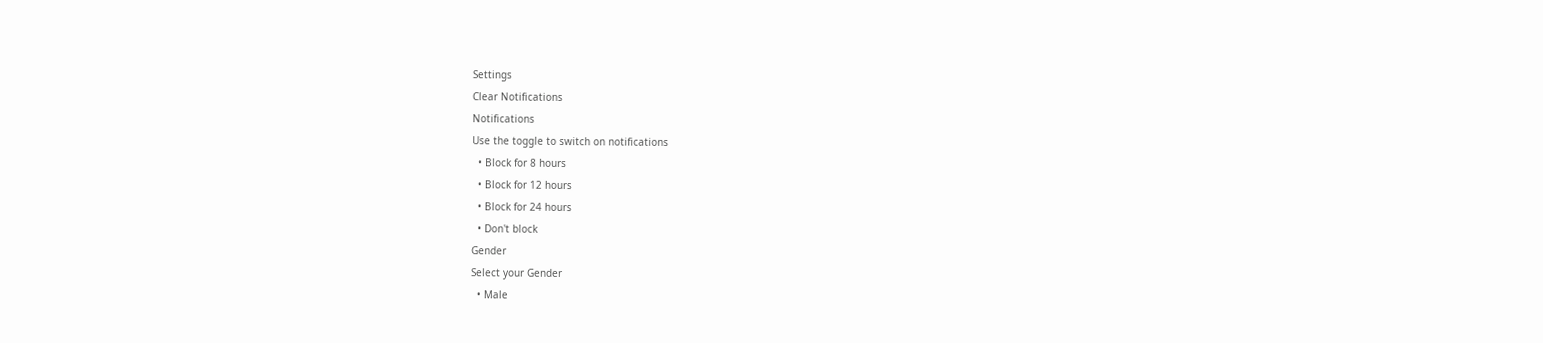Settings
Clear Notifications
Notifications
Use the toggle to switch on notifications
  • Block for 8 hours
  • Block for 12 hours
  • Block for 24 hours
  • Don't block
Gender
Select your Gender
  • Male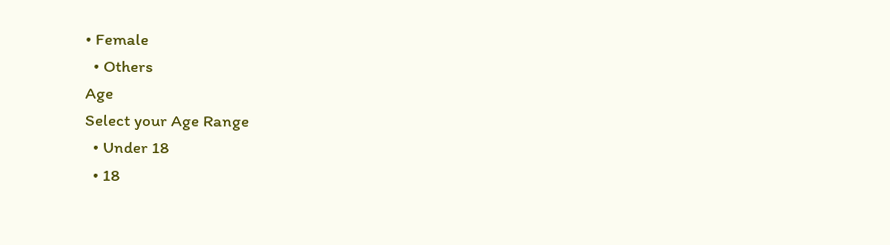• Female
  • Others
Age
Select your Age Range
  • Under 18
  • 18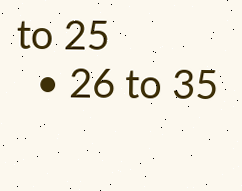to 25
  • 26 to 35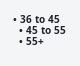• 36 to 45
  • 45 to 55
  • 55+